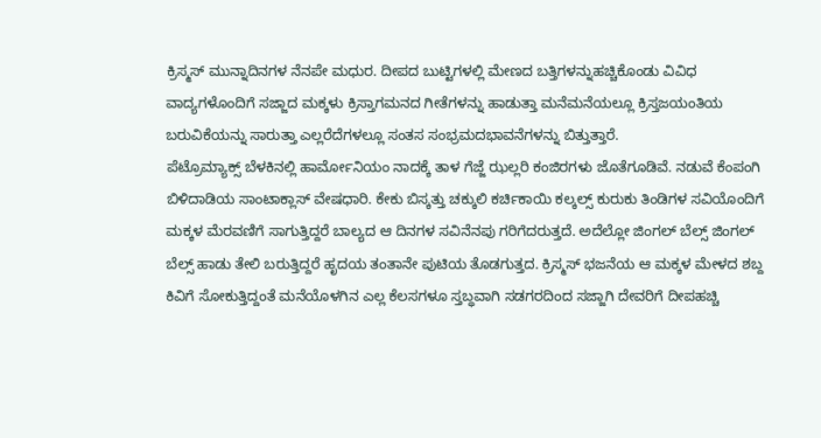ಕ್ರಿಸ್ಮಸ್ ಮುನ್ನಾದಿನಗಳ ನೆನಪೇ ಮಧುರ. ದೀಪದ ಬುಟ್ಟಿಗಳಲ್ಲಿ ಮೇಣದ ಬತ್ತಿಗಳನ್ನುಹಚ್ಚಿಕೊಂಡು ವಿವಿಧ ವಾದ್ಯಗಳೊಂದಿಗೆ ಸಜ್ಜಾದ ಮಕ್ಕಳು ಕ್ರಿಸ್ತಾಗಮನದ ಗೀತೆಗಳನ್ನು ಹಾಡುತ್ತಾ ಮನೆಮನೆಯಲ್ಲೂ ಕ್ರಿಸ್ತಜಯಂತಿಯ ಬರುವಿಕೆಯನ್ನು ಸಾರುತ್ತಾ ಎಲ್ಲರೆದೆಗಳಲ್ಲೂ ಸಂತಸ ಸಂಭ್ರಮದಭಾವನೆಗಳನ್ನು ಬಿತ್ತುತ್ತಾರೆ.
ಪೆಟ್ರೊಮ್ಯಾಕ್ಸ್ ಬೆಳಕಿನಲ್ಲಿ ಹಾರ್ಮೋನಿಯಂ ನಾದಕ್ಕೆ ತಾಳ ಗೆಜ್ಜೆ ಝಲ್ಲರಿ ಕಂಜಿರಗಳು ಜೊತೆಗೂಡಿವೆ. ನಡುವೆ ಕೆಂಪಂಗಿ ಬಿಳಿದಾಡಿಯ ಸಾಂಟಾಕ್ಲಾಸ್ ವೇಷಧಾರಿ. ಕೇಕು ಬಿಸ್ಕತ್ತು ಚಕ್ಕುಲಿ ಕರ್ಚಿಕಾಯಿ ಕಲ್ಕಲ್ಸ್ ಕುರುಕು ತಿಂಡಿಗಳ ಸವಿಯೊಂದಿಗೆ ಮಕ್ಕಳ ಮೆರವಣಿಗೆ ಸಾಗುತ್ತಿದ್ದರೆ ಬಾಲ್ಯದ ಆ ದಿನಗಳ ಸವಿನೆನಪು ಗರಿಗೆದರುತ್ತದೆ. ಅದೆಲ್ಲೋ ಜಿಂಗಲ್ ಬೆಲ್ಸ್ ಜಿಂಗಲ್ ಬೆಲ್ಸ್ ಹಾಡು ತೇಲಿ ಬರುತ್ತಿದ್ದರೆ ಹೃದಯ ತಂತಾನೇ ಪುಟಿಯ ತೊಡಗುತ್ತದ. ಕ್ರಿಸ್ಮಸ್ ಭಜನೆಯ ಆ ಮಕ್ಕಳ ಮೇಳದ ಶಬ್ದ ಕಿವಿಗೆ ಸೋಕುತ್ತಿದ್ದಂತೆ ಮನೆಯೊಳಗಿನ ಎಲ್ಲ ಕೆಲಸಗಳೂ ಸ್ತಬ್ಧವಾಗಿ ಸಡಗರದಿಂದ ಸಜ್ಜಾಗಿ ದೇವರಿಗೆ ದೀಪಹಚ್ಚಿ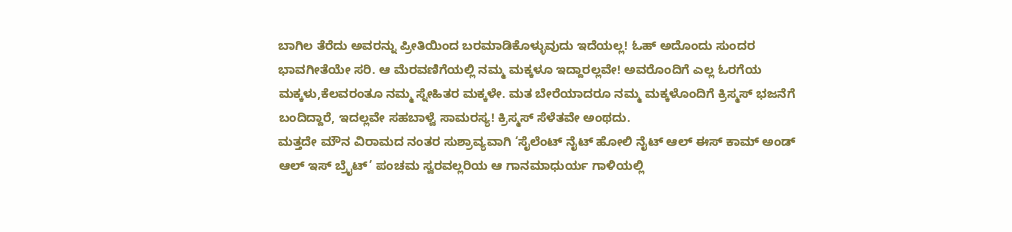ಬಾಗಿಲ ತೆರೆದು ಅವರನ್ನು ಪ್ರೀತಿಯಿಂದ ಬರಮಾಡಿಕೊಳ್ಳುವುದು ಇದೆಯಲ್ಲ! ಓಹ್ ಅದೊಂದು ಸುಂದರ ಭಾವಗೀತೆಯೇ ಸರಿ. ಆ ಮೆರವಣಿಗೆಯಲ್ಲಿ ನಮ್ಮ ಮಕ್ಕಳೂ ಇದ್ದಾರಲ್ಲವೇ! ಅವರೊಂದಿಗೆ ಎಲ್ಲ ಓರಗೆಯ ಮಕ್ಕಳು,ಕೆಲವರಂತೂ ನಮ್ಮ ಸ್ನೇಹಿತರ ಮಕ್ಕಳೇ. ಮತ ಬೇರೆಯಾದರೂ ನಮ್ಮ ಮಕ್ಕಳೊಂದಿಗೆ ಕ್ರಿಸ್ಮಸ್ ಭಜನೆಗೆ ಬಂದಿದ್ದಾರೆ, ಇದಲ್ಲವೇ ಸಹಬಾಳ್ವೆ ಸಾಮರಸ್ಯ! ಕ್ರಿಸ್ಮಸ್ ಸೆಳೆತವೇ ಅಂಥದು.
ಮತ್ತದೇ ಮೌನ ವಿರಾಮದ ನಂತರ ಸುಶ್ರಾವ್ಯವಾಗಿ ‘ಸೈಲೆಂಟ್ ನೈಟ್ ಹೋಲಿ ನೈಟ್ ಆಲ್ ಈಸ್ ಕಾಮ್ ಅಂಡ್ ಆಲ್ ಇಸ್ ಬ್ರೈಟ್’ ಪಂಚಮ ಸ್ವರವಲ್ಲರಿಯ ಆ ಗಾನಮಾಧುರ್ಯ ಗಾಳಿಯಲ್ಲಿ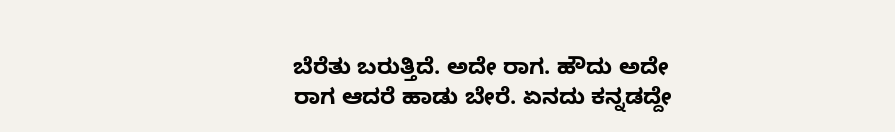ಬೆರೆತು ಬರುತ್ತಿದೆ. ಅದೇ ರಾಗ. ಹೌದು ಅದೇ ರಾಗ ಆದರೆ ಹಾಡು ಬೇರೆ. ಏನದು ಕನ್ನಡದ್ದೇ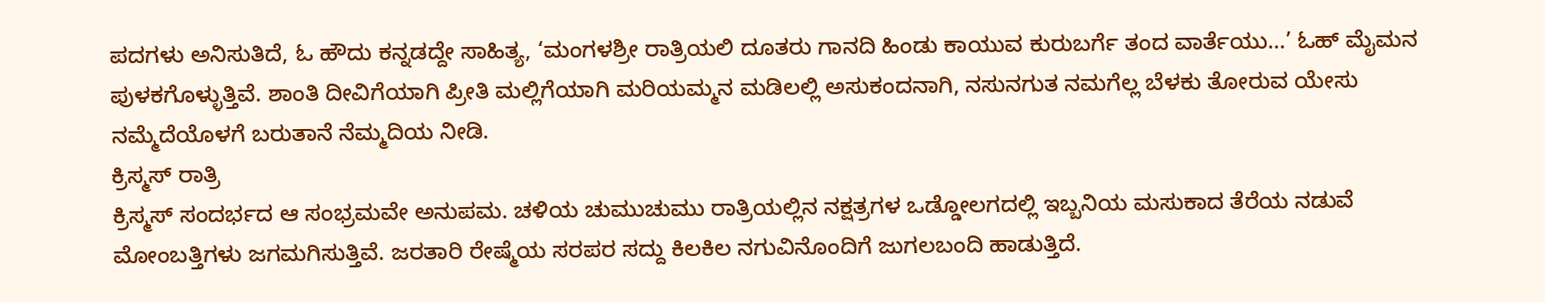ಪದಗಳು ಅನಿಸುತಿದೆ, ಓ ಹೌದು ಕನ್ನಡದ್ದೇ ಸಾಹಿತ್ಯ, ‘ಮಂಗಳಶ್ರೀ ರಾತ್ರಿಯಲಿ ದೂತರು ಗಾನದಿ ಹಿಂಡು ಕಾಯುವ ಕುರುಬರ್ಗೆ ತಂದ ವಾರ್ತೆಯು…’ ಓಹ್ ಮೈಮನ ಪುಳಕಗೊಳ್ಳುತ್ತಿವೆ. ಶಾಂತಿ ದೀವಿಗೆಯಾಗಿ ಪ್ರೀತಿ ಮಲ್ಲಿಗೆಯಾಗಿ ಮರಿಯಮ್ಮನ ಮಡಿಲಲ್ಲಿ ಅಸುಕಂದನಾಗಿ, ನಸುನಗುತ ನಮಗೆಲ್ಲ ಬೆಳಕು ತೋರುವ ಯೇಸು ನಮ್ಮೆದೆಯೊಳಗೆ ಬರುತಾನೆ ನೆಮ್ಮದಿಯ ನೀಡಿ.
ಕ್ರಿಸ್ಮಸ್ ರಾತ್ರಿ
ಕ್ರಿಸ್ಮಸ್ ಸಂದರ್ಭದ ಆ ಸಂಭ್ರಮವೇ ಅನುಪಮ. ಚಳಿಯ ಚುಮುಚುಮು ರಾತ್ರಿಯಲ್ಲಿನ ನಕ್ಷತ್ರಗಳ ಒಡ್ಡೋಲಗದಲ್ಲಿ ಇಬ್ಬನಿಯ ಮಸುಕಾದ ತೆರೆಯ ನಡುವೆ ಮೋಂಬತ್ತಿಗಳು ಜಗಮಗಿಸುತ್ತಿವೆ. ಜರತಾರಿ ರೇಷ್ಮೆಯ ಸರಪರ ಸದ್ದು ಕಿಲಕಿಲ ನಗುವಿನೊಂದಿಗೆ ಜುಗಲಬಂದಿ ಹಾಡುತ್ತಿದೆ.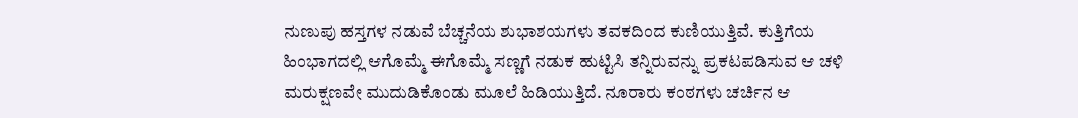ನುಣುಪು ಹಸ್ತಗಳ ನಡುವೆ ಬೆಚ್ಚನೆಯ ಶುಭಾಶಯಗಳು ತವಕದಿಂದ ಕುಣಿಯುತ್ತಿವೆ. ಕುತ್ತಿಗೆಯ ಹಿಂಭಾಗದಲ್ಲಿ ಆಗೊಮ್ಮೆ ಈಗೊಮ್ಮೆ ಸಣ್ಣಗೆ ನಡುಕ ಹುಟ್ಟಿಸಿ ತನ್ನಿರುವನ್ನು ಪ್ರಕಟಪಡಿಸುವ ಆ ಚಳಿ ಮರುಕ್ಷಣವೇ ಮುದುಡಿಕೊಂಡು ಮೂಲೆ ಹಿಡಿಯುತ್ತಿದೆ. ನೂರಾರು ಕಂಠಗಳು ಚರ್ಚಿನ ಆ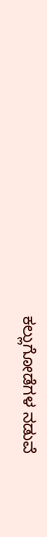ಕಲ್ಲುಗೋಡೆಗಳ ನಡುವೆ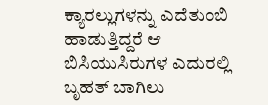ಕ್ಯಾರಲ್ಲುಗಳನ್ನು ಎದೆತುಂಬಿ ಹಾಡುತ್ತಿದ್ದರೆ ಆ ಬಿಸಿಯುಸಿರುಗಳ ಎದುರಲ್ಲಿ ಬೃಹತ್ ಬಾಗಿಲು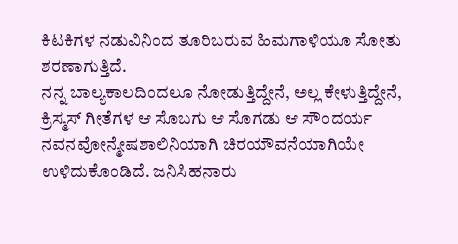ಕಿಟಕಿಗಳ ನಡುವಿನಿಂದ ತೂರಿಬರುವ ಹಿಮಗಾಳಿಯೂ ಸೋತು ಶರಣಾಗುತ್ತಿದೆ.
ನನ್ನ ಬಾಲ್ಯಕಾಲದಿಂದಲೂ ನೋಡುತ್ತಿದ್ದೇನೆ, ಅಲ್ಲ ಕೇಳುತ್ತಿದ್ದೇನೆ, ಕ್ರಿಸ್ಮಸ್ ಗೀತೆಗಳ ಆ ಸೊಬಗು ಆ ಸೊಗಡು ಆ ಸೌಂದರ್ಯ ನವನವೋನ್ಮೇಷಶಾಲಿನಿಯಾಗಿ ಚಿರಯೌವನೆಯಾಗಿಯೇ ಉಳಿದುಕೊಂಡಿದೆ. ಜನಿಸಿಹನಾರು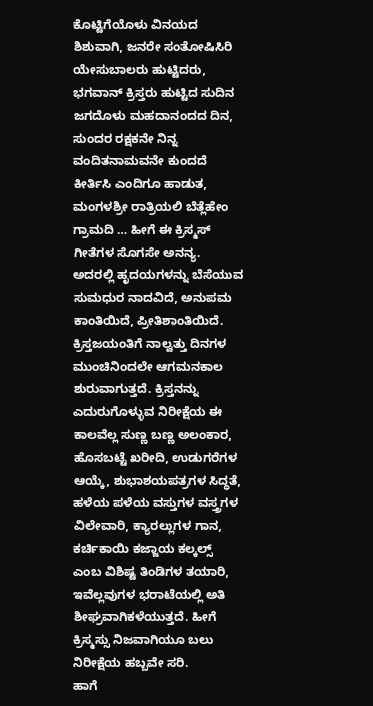ಕೊಟ್ಟಿಗೆಯೊಳು ವಿನಯದ ಶಿಶುವಾಗಿ, ಜನರೇ ಸಂತೋಷಿಸಿರಿ ಯೇಸುಬಾಲರು ಹುಟ್ಟಿದರು, ಭಗವಾನ್ ಕ್ರಿಸ್ತರು ಹುಟ್ಟಿದ ಸುದಿನ ಜಗದೊಳು ಮಹದಾನಂದದ ದಿನ, ಸುಂದರ ರಕ್ಷಕನೇ ನಿನ್ನ ವಂದಿತನಾಮವನೇ ಕುಂದದೆ ಕೀರ್ತಿಸಿ ಎಂದಿಗೂ ಹಾಡುತ, ಮಂಗಳಶ್ರೀ ರಾತ್ರಿಯಲಿ ಬೆತ್ಲೆಹೇಂ ಗ್ರಾಮದಿ … ಹೀಗೆ ಈ ಕ್ರಿಸ್ಮಸ್ ಗೀತೆಗಳ ಸೊಗಸೇ ಅನನ್ಯ. ಅದರಲ್ಲಿ ಹೃದಯಗಳನ್ನು ಬೆಸೆಯುವ ಸುಮಧುರ ನಾದವಿದೆ, ಅನುಪಮ ಕಾಂತಿಯಿದೆ, ಪ್ರೀತಿಶಾಂತಿಯಿದೆ.
ಕ್ರಿಸ್ತಜಯಂತಿಗೆ ನಾಲ್ವತ್ತು ದಿನಗಳ ಮುಂಚಿನಿಂದಲೇ ಆಗಮನಕಾಲ ಶುರುವಾಗುತ್ತದೆ. ಕ್ರಿಸ್ತನನ್ನು ಎದುರುಗೊಳ್ಳುವ ನಿರೀಕ್ಷೆಯ ಈ ಕಾಲವೆಲ್ಲ ಸುಣ್ಣ ಬಣ್ಣ ಅಲಂಕಾರ, ಹೊಸಬಟ್ಟೆ ಖರೀದಿ, ಉಡುಗರೆಗಳ ಆಯ್ಕೆ, ಶುಭಾಶಯಪತ್ರಗಳ ಸಿದ್ಧತೆ, ಹಳೆಯ ಪಳೆಯ ವಸ್ತುಗಳ ವಸ್ತ್ರಗಳ ವಿಲೇವಾರಿ, ಕ್ಯಾರಲ್ಲುಗಳ ಗಾನ, ಕರ್ಚಿಕಾಯಿ ಕಜ್ಜಾಯ ಕಲ್ಕಲ್ಸ್ ಎಂಬ ವಿಶಿಷ್ಟ ತಿಂಡಿಗಳ ತಯಾರಿ, ಇವೆಲ್ಲವುಗಳ ಭರಾಟೆಯಲ್ಲಿ ಅತಿ ಶೀಘ್ರವಾಗಿಕಳೆಯುತ್ತದೆ. ಹೀಗೆ ಕ್ರಿಸ್ಮಸ್ಸು ನಿಜವಾಗಿಯೂ ಬಲು ನಿರೀಕ್ಷೆಯ ಹಬ್ಬವೇ ಸರಿ.
ಹಾಗೆ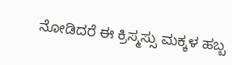ನೋಡಿದರೆ ಈ ಕ್ರಿಸ್ಮಸ್ಸು ಮಕ್ಕಳ ಹಬ್ಬ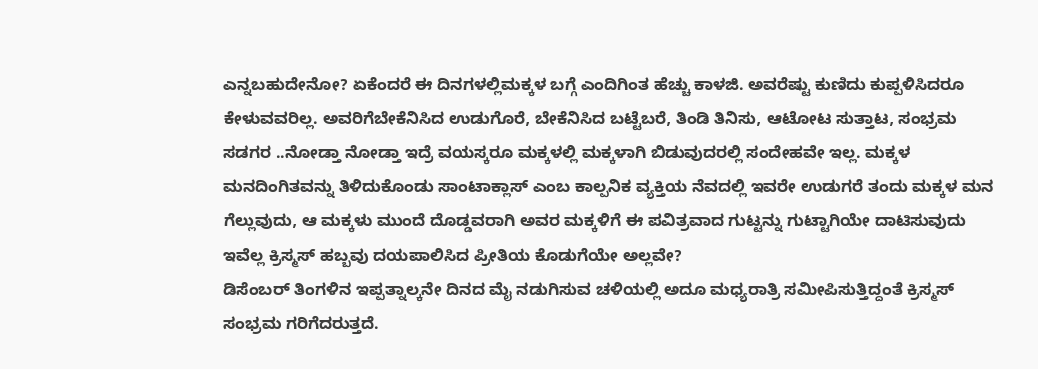ಎನ್ನಬಹುದೇನೋ? ಏಕೆಂದರೆ ಈ ದಿನಗಳಲ್ಲಿಮಕ್ಕಳ ಬಗ್ಗೆ ಎಂದಿಗಿಂತ ಹೆಚ್ಚು ಕಾಳಜಿ. ಅವರೆಷ್ಟು ಕುಣಿದು ಕುಪ್ಪಳಿಸಿದರೂ ಕೇಳುವವರಿಲ್ಲ. ಅವರಿಗೆಬೇಕೆನಿಸಿದ ಉಡುಗೊರೆ, ಬೇಕೆನಿಸಿದ ಬಟ್ಟೆಬರೆ, ತಿಂಡಿ ತಿನಿಸು, ಆಟೋಟ ಸುತ್ತಾಟ, ಸಂಭ್ರಮ ಸಡಗರ ..ನೋಡ್ತಾ ನೋಡ್ತಾ ಇದ್ರೆ ವಯಸ್ಕರೂ ಮಕ್ಕಳಲ್ಲಿ ಮಕ್ಕಳಾಗಿ ಬಿಡುವುದರಲ್ಲಿ ಸಂದೇಹವೇ ಇಲ್ಲ. ಮಕ್ಕಳ ಮನದಿಂಗಿತವನ್ನು ತಿಳಿದುಕೊಂಡು ಸಾಂಟಾಕ್ಲಾಸ್ ಎಂಬ ಕಾಲ್ಪನಿಕ ವ್ಯಕ್ತಿಯ ನೆವದಲ್ಲಿ ಇವರೇ ಉಡುಗರೆ ತಂದು ಮಕ್ಕಳ ಮನ ಗೆಲ್ಲುವುದು, ಆ ಮಕ್ಕಳು ಮುಂದೆ ದೊಡ್ಡವರಾಗಿ ಅವರ ಮಕ್ಕಳಿಗೆ ಈ ಪವಿತ್ರವಾದ ಗುಟ್ಟನ್ನು ಗುಟ್ಟಾಗಿಯೇ ದಾಟಿಸುವುದು ಇವೆಲ್ಲ ಕ್ರಿಸ್ಮಸ್ ಹಬ್ಬವು ದಯಪಾಲಿಸಿದ ಪ್ರೀತಿಯ ಕೊಡುಗೆಯೇ ಅಲ್ಲವೇ?
ಡಿಸೆಂಬರ್ ತಿಂಗಳಿನ ಇಪ್ಪತ್ನಾಲ್ಕನೇ ದಿನದ ಮೈ ನಡುಗಿಸುವ ಚಳಿಯಲ್ಲಿ ಅದೂ ಮಧ್ಯರಾತ್ರಿ ಸಮೀಪಿಸುತ್ತಿದ್ದಂತೆ ಕ್ರಿಸ್ಮಸ್ ಸಂಭ್ರಮ ಗರಿಗೆದರುತ್ತದೆ.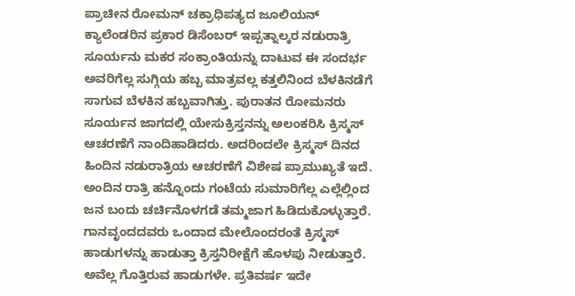ಪ್ರಾಚೀನ ರೋಮನ್ ಚಕ್ರಾಧಿಪತ್ಯದ ಜೂಲಿಯನ್ ಕ್ಯಾಲೆಂಡರಿನ ಪ್ರಕಾರ ಡಿಸೆಂಬರ್ ಇಪ್ಪತ್ನಾಲ್ಕರ ನಡುರಾತ್ರಿ ಸೂರ್ಯನು ಮಕರ ಸಂಕ್ರಾಂತಿಯನ್ನು ದಾಟುವ ಈ ಸಂದರ್ಭ ಅವರಿಗೆಲ್ಲ ಸುಗ್ಗಿಯ ಹಬ್ಬ ಮಾತ್ರವಲ್ಲ ಕತ್ತಲಿನಿಂದ ಬೆಳಕಿನಡೆಗೆ ಸಾಗುವ ಬೆಳಕಿನ ಹಬ್ಬವಾಗಿತ್ತು. ಪುರಾತನ ರೋಮನರು ಸೂರ್ಯನ ಜಾಗದಲ್ಲಿ ಯೇಸುಕ್ರಿಸ್ತನನ್ನು ಅಲಂಕರಿಸಿ ಕ್ರಿಸ್ಮಸ್ ಆಚರಣೆಗೆ ನಾಂದಿಹಾಡಿದರು. ಅದರಿಂದಲೇ ಕ್ರಿಸ್ಮಸ್ ದಿನದ ಹಿಂದಿನ ನಡುರಾತ್ರಿಯ ಆಚರಣೆಗೆ ವಿಶೇಷ ಪ್ರಾಮುಖ್ಯತೆ ಇದೆ.
ಅಂದಿನ ರಾತ್ರಿ ಹನ್ನೊಂದು ಗಂಟೆಯ ಸುಮಾರಿಗೆಲ್ಲ ಎಲ್ಲೆಲ್ಲಿಂದ ಜನ ಬಂದು ಚರ್ಚಿನೊಳಗಡೆ ತಮ್ಮಜಾಗ ಹಿಡಿದುಕೊಳ್ಳುತ್ತಾರೆ. ಗಾನವೃಂದದವರು ಒಂದಾದ ಮೇಲೊಂದರಂತೆ ಕ್ರಿಸ್ಮಸ್ ಹಾಡುಗಳನ್ನು ಹಾಡುತ್ತಾ ಕ್ರಿಸ್ತನಿರೀಕ್ಷೆಗೆ ಹೊಳಪು ನೀಡುತ್ತಾರೆ. ಅವೆಲ್ಲ ಗೊತ್ತಿರುವ ಹಾಡುಗಳೇ. ಪ್ರತಿವರ್ಷ ಇದೇ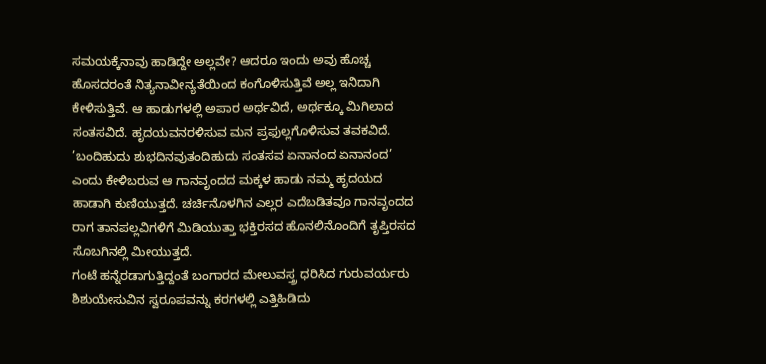ಸಮಯಕ್ಕೆನಾವು ಹಾಡಿದ್ದೇ ಅಲ್ಲವೇ? ಆದರೂ ಇಂದು ಅವು ಹೊಚ್ಚ ಹೊಸದರಂತೆ ನಿತ್ಯನಾವೀನ್ಯತೆಯಿಂದ ಕಂಗೊಳಿಸುತ್ತಿವೆ ಅಲ್ಲ ಇನಿದಾಗಿ ಕೇಳಿಸುತ್ತಿವೆ. ಆ ಹಾಡುಗಳಲ್ಲಿ ಅಪಾರ ಅರ್ಥವಿದೆ, ಅರ್ಥಕ್ಕೂ ಮಿಗಿಲಾದ ಸಂತಸವಿದೆ. ಹೃದಯವನರಳಿಸುವ ಮನ ಪ್ರಫುಲ್ಲಗೊಳಿಸುವ ತವಕವಿದೆ. ’ಬಂದಿಹುದು ಶುಭದಿನವುತಂದಿಹುದು ಸಂತಸವ ಏನಾನಂದ ಏನಾನಂದ’ ಎಂದು ಕೇಳಿಬರುವ ಆ ಗಾನವೃಂದದ ಮಕ್ಕಳ ಹಾಡು ನಮ್ಮ ಹೃದಯದ ಹಾಡಾಗಿ ಕುಣಿಯುತ್ತದೆ. ಚರ್ಚಿನೊಳಗಿನ ಎಲ್ಲರ ಎದೆಬಡಿತವೂ ಗಾನವೃಂದದ ರಾಗ ತಾನಪಲ್ಲವಿಗಳಿಗೆ ಮಿಡಿಯುತ್ತಾ ಭಕ್ತಿರಸದ ಹೊನಲಿನೊಂದಿಗೆ ತೃಪ್ತಿರಸದ ಸೊಬಗಿನಲ್ಲಿ ಮೀಯುತ್ತದೆ.
ಗಂಟೆ ಹನ್ನೆರಡಾಗುತ್ತಿದ್ದಂತೆ ಬಂಗಾರದ ಮೇಲುವಸ್ತ್ರ ಧರಿಸಿದ ಗುರುವರ್ಯರು ಶಿಶುಯೇಸುವಿನ ಸ್ವರೂಪವನ್ನು ಕರಗಳಲ್ಲಿ ಎತ್ತಿಹಿಡಿದು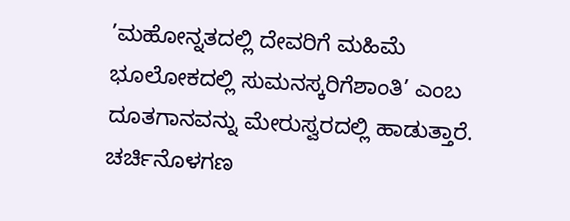’ಮಹೋನ್ನತದಲ್ಲಿ ದೇವರಿಗೆ ಮಹಿಮೆ ಭೂಲೋಕದಲ್ಲಿ ಸುಮನಸ್ಕರಿಗೆಶಾಂತಿ’ ಎಂಬ ದೂತಗಾನವನ್ನು ಮೇರುಸ್ವರದಲ್ಲಿ ಹಾಡುತ್ತಾರೆ. ಚರ್ಚಿನೊಳಗಣ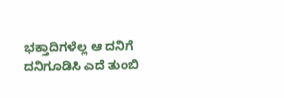ಭಕ್ತಾದಿಗಳೆಲ್ಲ ಆ ದನಿಗೆ ದನಿಗೂಡಿಸಿ ಎದೆ ತುಂಬಿ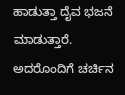ಹಾಡುತ್ತಾ ದೈವ ಭಜನೆ ಮಾಡುತ್ತಾರೆ. ಅದರೊಂದಿಗೆ ಚರ್ಚಿನ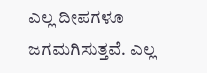ಎಲ್ಲ ದೀಪಗಳೂ ಜಗಮಗಿಸುತ್ತವೆ. ಎಲ್ಲ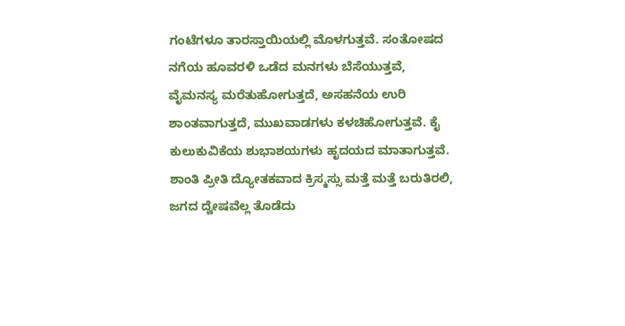ಗಂಟೆಗಳೂ ತಾರಸ್ತಾಯಿಯಲ್ಲಿ ಮೊಳಗುತ್ತವೆ. ಸಂತೋಷದ ನಗೆಯ ಹೂವರಳಿ ಒಡೆದ ಮನಗಳು ಬೆಸೆಯುತ್ತವೆ, ವೈಮನಸ್ಯ ಮರೆತುಹೋಗುತ್ತದೆ, ಅಸಹನೆಯ ಉರಿ ಶಾಂತವಾಗುತ್ತದೆ, ಮುಖವಾಡಗಳು ಕಳಚಿಹೋಗುತ್ತವೆ. ಕೈ ಕುಲುಕುವಿಕೆಯ ಶುಭಾಶಯಗಳು ಹೃದಯದ ಮಾತಾಗುತ್ತವೆ.
ಶಾಂತಿ ಪ್ರೀತಿ ದ್ಯೋತಕವಾದ ಕ್ರಿಸ್ಮಸ್ಸು ಮತ್ತೆ ಮತ್ತೆ ಬರುತಿರಲಿ, ಜಗದ ದ್ವೇಷವೆಲ್ಲ ತೊಡೆದು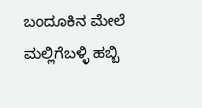ಬಂದೂಕಿನ ಮೇಲೆ ಮಲ್ಲಿಗೆಬಳ್ಳಿ ಹಬ್ಬಿ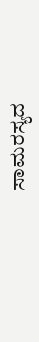ಸಾಮರಸ್ಯದ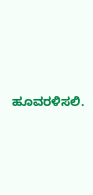ಹೂವರಳಿಸಲಿ.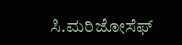ಸಿ.ಮರಿಜೋಸೆಫ್